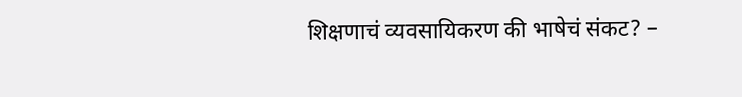शिक्षणाचं व्यवसायिकरण की भाषेचं संकट? –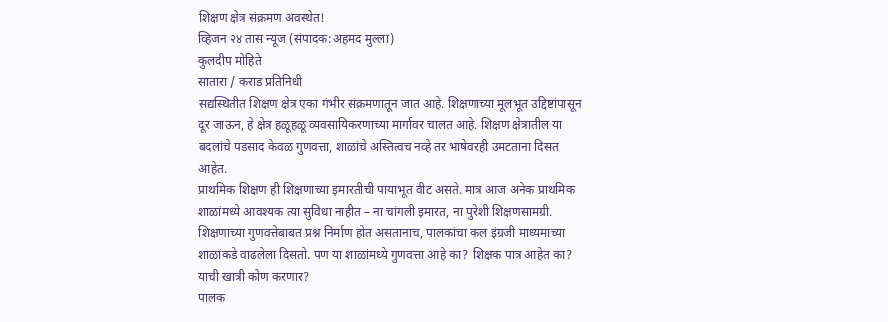शिक्षण क्षेत्र संक्रमण अवस्थेत!
व्हिजन २४ तास न्यूज (संपादक:अहमद मुल्ला)
कुलदीप मोहिते
सातारा / कराड प्रतिनिधी
सद्यस्थितीत शिक्षण क्षेत्र एका गंभीर संक्रमणातून जात आहे. शिक्षणाच्या मूलभूत उद्दिष्टांपासून दूर जाऊन, हे क्षेत्र हळूहळू व्यवसायिकरणाच्या मार्गावर चालत आहे. शिक्षण क्षेत्रातील या बदलांचे पडसाद केवळ गुणवत्ता, शाळांचे अस्तित्वच नव्हे तर भाषेवरही उमटताना दिसत आहेत.
प्राथमिक शिक्षण ही शिक्षणाच्या इमारतीची पायाभूत वीट असते. मात्र आज अनेक प्राथमिक शाळांमध्ये आवश्यक त्या सुविधा नाहीत – ना चांगली इमारत, ना पुरेशी शिक्षणसामग्री. शिक्षणाच्या गुणवत्तेबाबत प्रश्न निर्माण होत असतानाच, पालकांचा कल इंग्रजी माध्यमाच्या शाळांकडे वाढलेला दिसतो. पण या शाळांमध्ये गुणवत्ता आहे का? शिक्षक पात्र आहेत का? याची खात्री कोण करणार?
पालक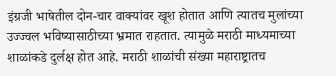इंग्रजी भाषेतील दोन-चार वाक्यांवर खूश होतात आणि त्यातच मुलांच्या उज्ज्वल भविष्यासाठीच्या भ्रमात राहतात. त्यामुळे मराठी माध्यमाच्या शाळांकडे दुर्लक्ष होत आहे. मराठी शाळांची संख्या महाराष्ट्रातच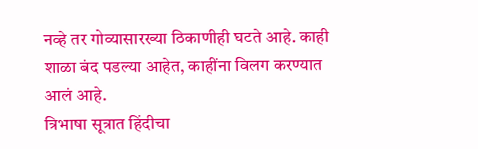नव्हे तर गोव्यासारख्या ठिकाणीही घटते आहे. काही शाळा बंद पडल्या आहेत, काहींना विलग करण्यात आलं आहे.
त्रिभाषा सूत्रात हिंदीचा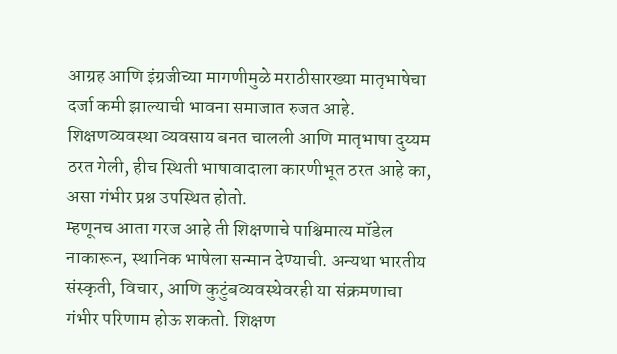आग्रह आणि इंग्रजीच्या मागणीमुळे मराठीसारख्या मातृभाषेचा दर्जा कमी झाल्याची भावना समाजात रुजत आहे. शिक्षणव्यवस्था व्यवसाय बनत चालली आणि मातृभाषा दुय्यम ठरत गेली, हीच स्थिती भाषावादाला कारणीभूत ठरत आहे का, असा गंभीर प्रश्न उपस्थित होतो.
म्हणूनच आता गरज आहे ती शिक्षणाचे पाश्चिमात्य मॉडेल नाकारून, स्थानिक भाषेला सन्मान देण्याची. अन्यथा भारतीय संस्कृती, विचार, आणि कुटुंबव्यवस्थेवरही या संक्रमणाचा गंभीर परिणाम होऊ शकतो. शिक्षण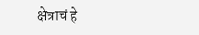क्षेत्राचं हे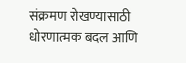संक्रमण रोखण्यासाठी धोरणात्मक बदल आणि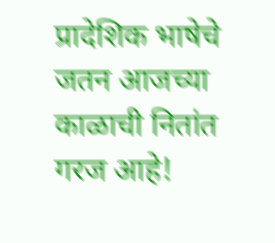प्रादेशिक भाषेचे जतन आजच्या काळाची नितांत गरज आहे!